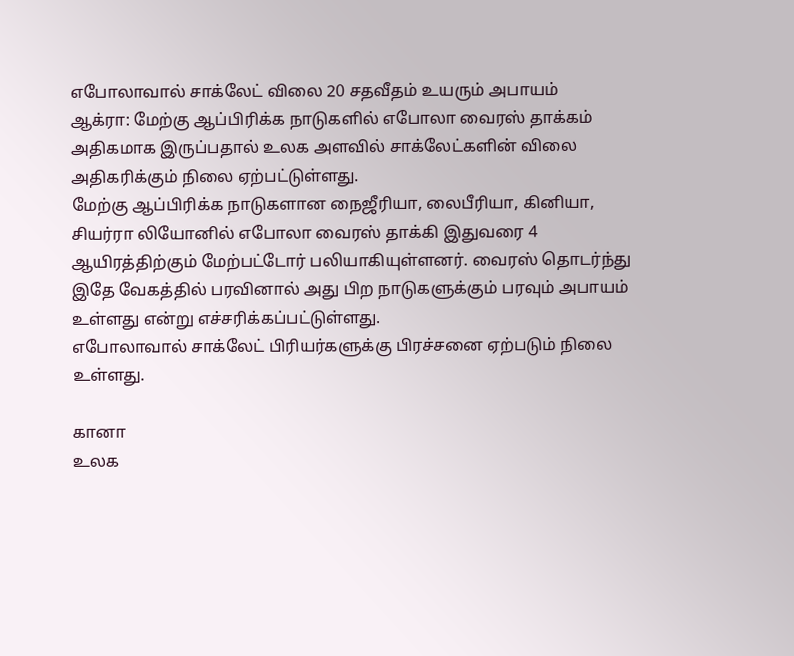எபோலாவால் சாக்லேட் விலை 20 சதவீதம் உயரும் அபாயம்
ஆக்ரா: மேற்கு ஆப்பிரிக்க நாடுகளில் எபோலா வைரஸ் தாக்கம் அதிகமாக இருப்பதால் உலக அளவில் சாக்லேட்களின் விலை அதிகரிக்கும் நிலை ஏற்பட்டுள்ளது.
மேற்கு ஆப்பிரிக்க நாடுகளான நைஜீரியா, லைபீரியா, கினியா, சியர்ரா லியோனில் எபோலா வைரஸ் தாக்கி இதுவரை 4 ஆயிரத்திற்கும் மேற்பட்டோர் பலியாகியுள்ளனர். வைரஸ் தொடர்ந்து இதே வேகத்தில் பரவினால் அது பிற நாடுகளுக்கும் பரவும் அபாயம் உள்ளது என்று எச்சரிக்கப்பட்டுள்ளது.
எபோலாவால் சாக்லேட் பிரியர்களுக்கு பிரச்சனை ஏற்படும் நிலை உள்ளது.

கானா
உலக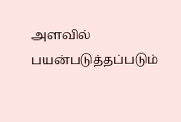அளவில் பயன்படுத்தப்படும்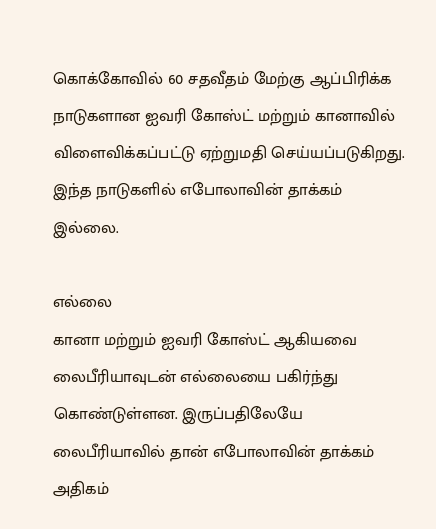கொக்கோவில் 60 சதவீதம் மேற்கு ஆப்பிரிக்க நாடுகளான ஐவரி கோஸ்ட் மற்றும் கானாவில் விளைவிக்கப்பட்டு ஏற்றுமதி செய்யப்படுகிறது. இந்த நாடுகளில் எபோலாவின் தாக்கம் இல்லை.

எல்லை
கானா மற்றும் ஐவரி கோஸ்ட் ஆகியவை லைபீரியாவுடன் எல்லையை பகிர்ந்து கொண்டுள்ளன. இருப்பதிலேயே லைபீரியாவில் தான் எபோலாவின் தாக்கம் அதிகம்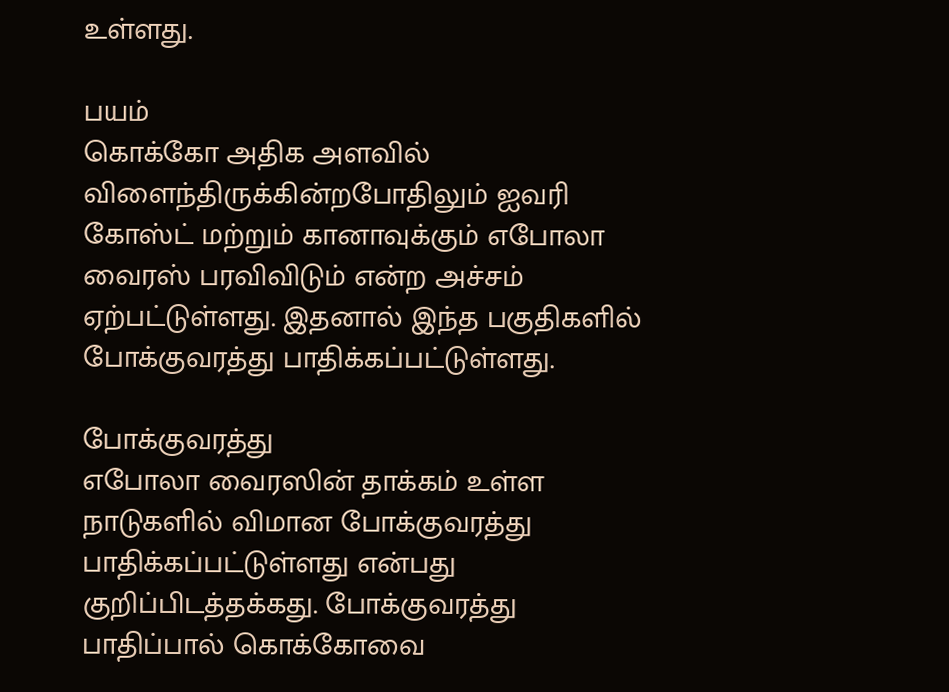உள்ளது.

பயம்
கொக்கோ அதிக அளவில் விளைந்திருக்கின்றபோதிலும் ஐவரி கோஸ்ட் மற்றும் கானாவுக்கும் எபோலா வைரஸ் பரவிவிடும் என்ற அச்சம் ஏற்பட்டுள்ளது. இதனால் இந்த பகுதிகளில் போக்குவரத்து பாதிக்கப்பட்டுள்ளது.

போக்குவரத்து
எபோலா வைரஸின் தாக்கம் உள்ள நாடுகளில் விமான போக்குவரத்து பாதிக்கப்பட்டுள்ளது என்பது குறிப்பிடத்தக்கது. போக்குவரத்து பாதிப்பால் கொக்கோவை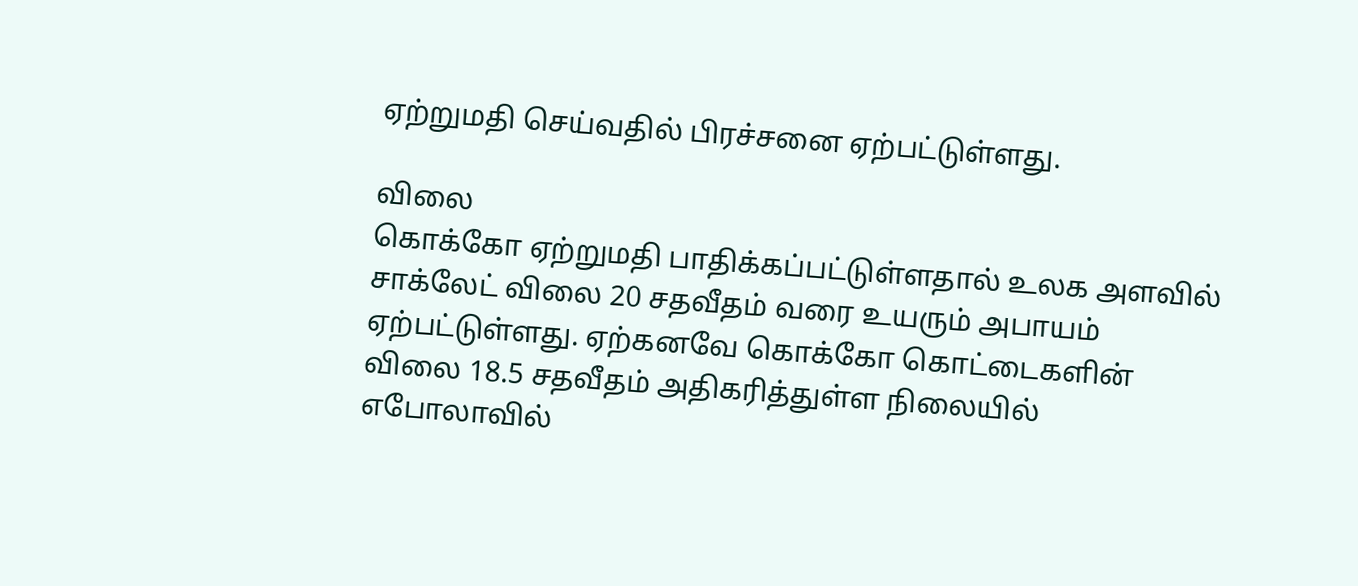ஏற்றுமதி செய்வதில் பிரச்சனை ஏற்பட்டுள்ளது.

விலை
கொக்கோ ஏற்றுமதி பாதிக்கப்பட்டுள்ளதால் உலக அளவில் சாக்லேட் விலை 20 சதவீதம் வரை உயரும் அபாயம் ஏற்பட்டுள்ளது. ஏற்கனவே கொக்கோ கொட்டைகளின் விலை 18.5 சதவீதம் அதிகரித்துள்ள நிலையில் எபோலாவில்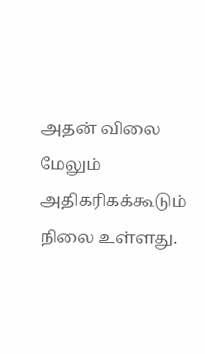அதன் விலை மேலும் அதிகரிகக்கூடும் நிலை உள்ளது.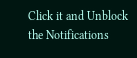Click it and Unblock the Notifications